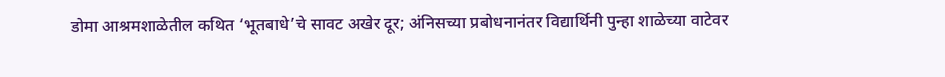डोमा आश्रमशाळेतील कथित ‘भूतबाधे’चे सावट अखेर दूर; अंनिसच्या प्रबोधनानंतर विद्यार्थिनी पुन्हा शाळेच्या वाटेवर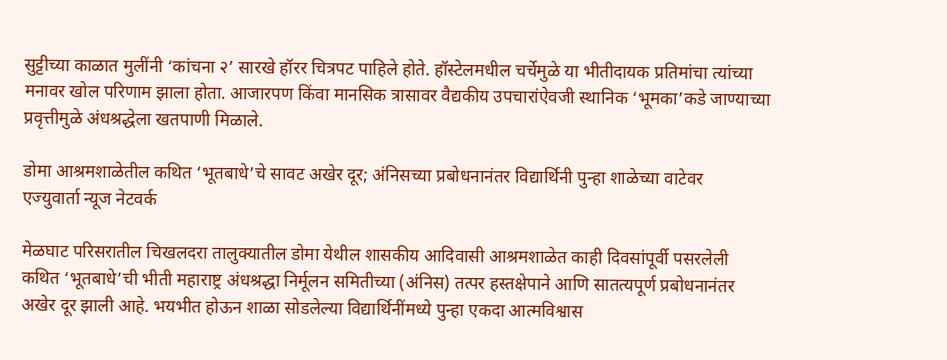सुट्टीच्या काळात मुलींनी ‘कांचना २’ सारखे हॉरर चित्रपट पाहिले होते. हॉस्टेलमधील चर्चेमुळे या भीतीदायक प्रतिमांचा त्यांच्या मनावर खोल परिणाम झाला होता. आजारपण किंवा मानसिक त्रासावर वैद्यकीय उपचारांऐवजी स्थानिक ‘भूमका’कडे जाण्याच्या प्रवृत्तीमुळे अंधश्रद्धेला खतपाणी मिळाले.

डोमा आश्रमशाळेतील कथित ‘भूतबाधे’चे सावट अखेर दूर; अंनिसच्या प्रबोधनानंतर विद्यार्थिनी पुन्हा शाळेच्या वाटेवर
एज्युवार्ता न्यूज नेटवर्क

मेळघाट परिसरातील चिखलदरा तालुक्यातील डोमा येथील शासकीय आदिवासी आश्रमशाळेत काही दिवसांपूर्वी पसरलेली कथित ‘भूतबाधे’ची भीती महाराष्ट्र अंधश्रद्धा निर्मूलन समितीच्या (अंनिस) तत्पर हस्तक्षेपाने आणि सातत्यपूर्ण प्रबोधनानंतर अखेर दूर झाली आहे. भयभीत होऊन शाळा सोडलेल्या विद्यार्थिनींमध्ये पुन्हा एकदा आत्मविश्वास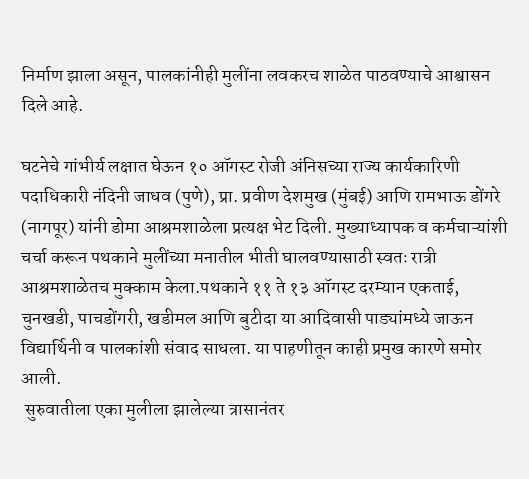निर्माण झाला असून, पालकांनीही मुलींना लवकरच शाळेत पाठवण्याचे आश्वासन दिले आहे.

घटनेचे गांभीर्य लक्षात घेऊन १० ऑगस्ट रोजी अंनिसच्या राज्य कार्यकारिणी पदाधिकारी नंदिनी जाधव (पुणे), प्रा. प्रवीण देशमुख (मुंबई) आणि रामभाऊ डोंगरे (नागपूर) यांनी डोमा आश्रमशाळेला प्रत्यक्ष भेट दिली. मुख्याध्यापक व कर्मचाऱ्यांशी चर्चा करून पथकाने मुलींच्या मनातील भीती घालवण्यासाठी स्वतः रात्री आश्रमशाळेतच मुक्काम केला.पथकाने ११ ते १३ ऑगस्ट दरम्यान एकताई, चुनखडी, पाचडोंगरी, खडीमल आणि बुटीदा या आदिवासी पाड्यांमध्ये जाऊन विद्यार्थिनी व पालकांशी संवाद साधला. या पाहणीतून काही प्रमुख कारणे समोर आली.
 सुरुवातीला एका मुलीला झालेल्या त्रासानंतर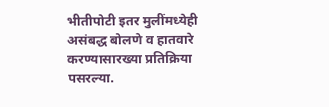भीतीपोटी इतर मुलींमध्येही असंबद्ध बोलणे व हातवारे करण्यासारख्या प्रतिक्रिया पसरल्या.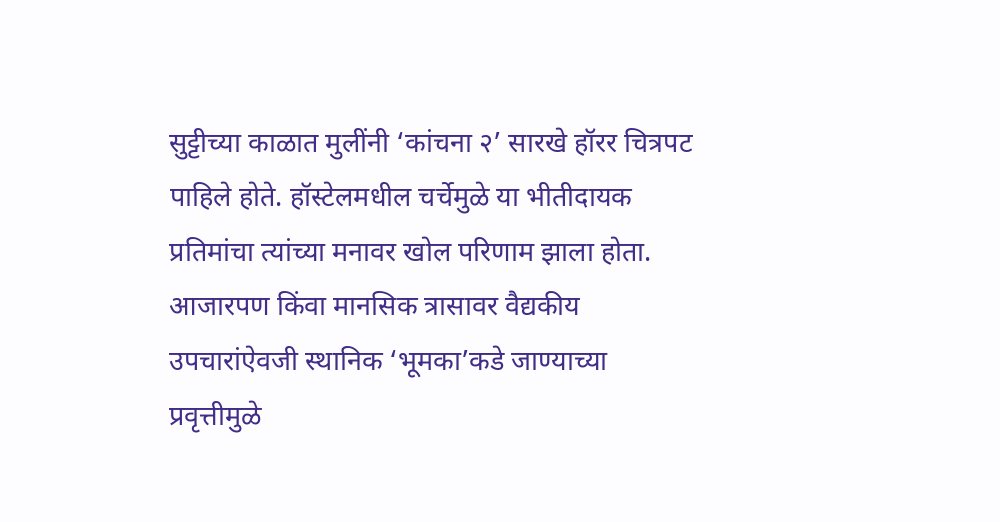सुट्टीच्या काळात मुलींनी ‘कांचना २’ सारखे हॉरर चित्रपट पाहिले होते. हॉस्टेलमधील चर्चेमुळे या भीतीदायक प्रतिमांचा त्यांच्या मनावर खोल परिणाम झाला होता. आजारपण किंवा मानसिक त्रासावर वैद्यकीय उपचारांऐवजी स्थानिक ‘भूमका’कडे जाण्याच्या प्रवृत्तीमुळे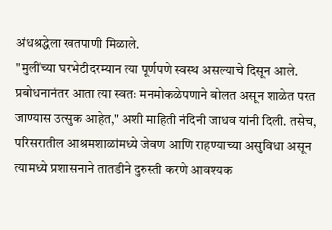अंधश्रद्धेला खतपाणी मिळाले.
"मुलींच्या घरभेटीदरम्यान त्या पूर्णपणे स्वस्थ असल्याचे दिसून आले. प्रबोधनानंतर आता त्या स्वतः मनमोकळेपणाने बोलत असून शाळेत परत जाण्यास उत्सुक आहेत," अशी माहिती नंदिनी जाधव यांनी दिली. तसेच, परिसरातील आश्रमशाळांमध्ये जेवण आणि राहण्याच्या असुविधा असून त्यामध्ये प्रशासनाने तातडीने दुरुस्ती करणे आवश्यक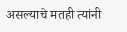असल्याचे मतही त्यांनी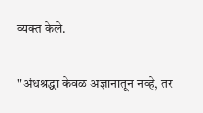व्यक्त केले.

"अंधश्रद्धा केवळ अज्ञानातून नव्हे, तर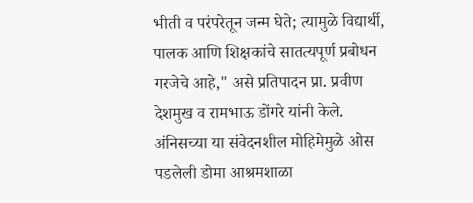भीती व परंपरेतून जन्म घेते; त्यामुळे विद्यार्थी, पालक आणि शिक्षकांचे सातत्यपूर्ण प्रबोधन गरजेचे आहे," असे प्रतिपादन प्रा. प्रवीण देशमुख व रामभाऊ डोंगरे यांनी केले.
अंनिसच्या या संवेदनशील मोहिमेमुळे ओस पडलेली डोमा आश्रमशाळा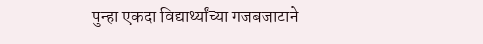पुन्हा एकदा विद्यार्थ्यांच्या गजबजाटाने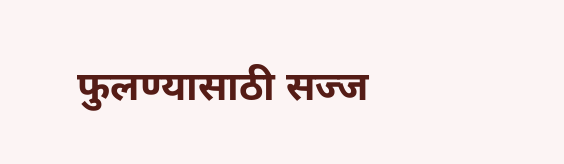फुलण्यासाठी सज्ज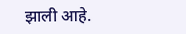झाली आहे.